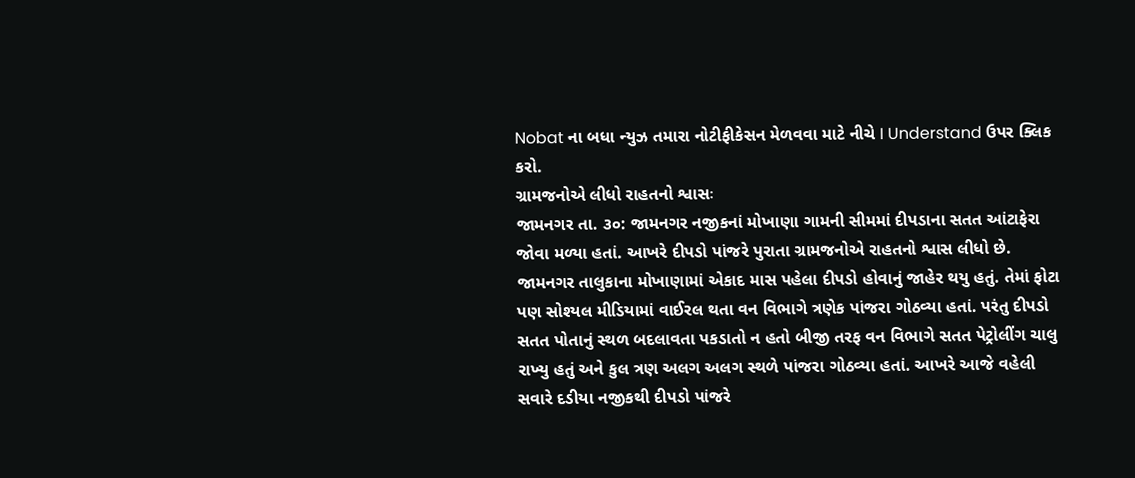Nobat ના બધા ન્યુઝ તમારા નોટીફીકેસન મેળવવા માટે નીચે I Understand ઉપર ક્લિક કરો.
ગ્રામજનોએ લીધો રાહતનો શ્વાસઃ
જામનગર તા. ૩૦: જામનગર નજીકનાં મોખાણા ગામની સીમમાં દીપડાના સતત આંટાફેરા જોવા મળ્યા હતાં. આખરે દીપડો પાંજરે પુરાતા ગ્રામજનોએ રાહતનો શ્વાસ લીધો છે.
જામનગર તાલુકાના મોખાણામાં એકાદ માસ પહેલા દીપડો હોવાનું જાહેર થયુ હતું. તેમાં ફોટા પણ સોશ્યલ મીડિયામાં વાઈરલ થતા વન વિભાગે ત્રણેક પાંજરા ગોઠવ્યા હતાં. પરંતુ દીપડો સતત પોતાનું સ્થળ બદલાવતા પકડાતો ન હતો બીજી તરફ વન વિભાગે સતત પેટ્રોલીંગ ચાલુ રાખ્યુ હતું અને કુલ ત્રણ અલગ અલગ સ્થળે પાંજરા ગોઠવ્યા હતાં. આખરે આજે વહેલી સવારે દડીયા નજીકથી દીપડો પાંજરે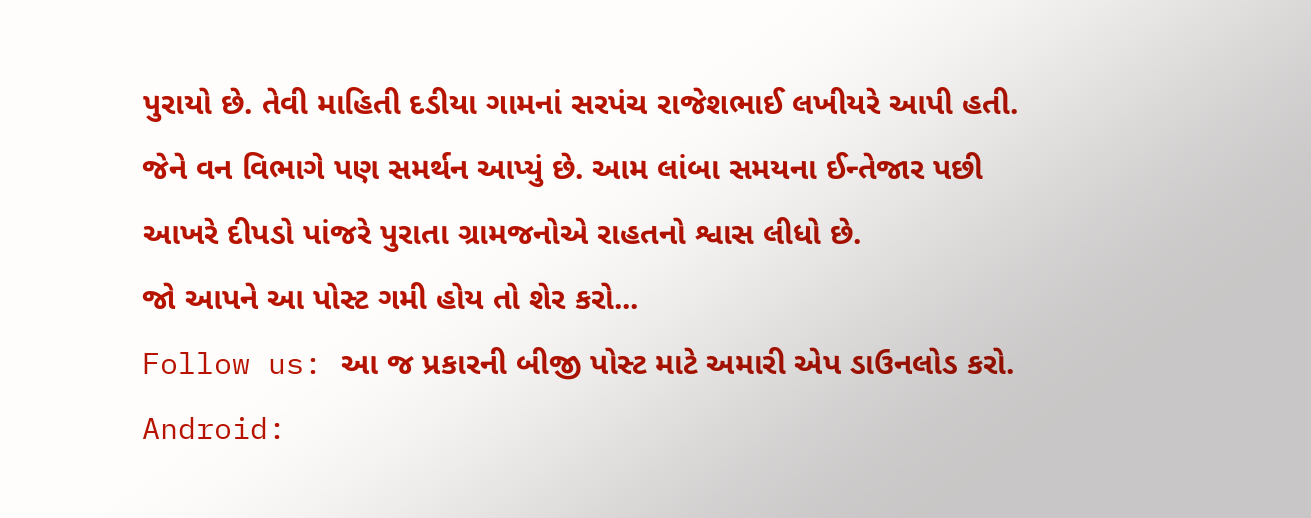પુરાયો છે. તેવી માહિતી દડીયા ગામનાં સરપંચ રાજેશભાઈ લખીયરે આપી હતી. જેને વન વિભાગે પણ સમર્થન આપ્યું છે. આમ લાંબા સમયના ઈન્તેજાર પછી આખરે દીપડો પાંજરે પુરાતા ગ્રામજનોએ રાહતનો શ્વાસ લીધો છે.
જો આપને આ પોસ્ટ ગમી હોય તો શેર કરો...
Follow us: આ જ પ્રકારની બીજી પોસ્ટ માટે અમારી એપ ડાઉનલોડ કરો.
Android: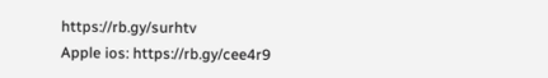https://rb.gy/surhtv
Apple ios: https://rb.gy/cee4r9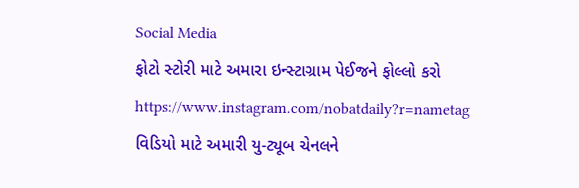Social Media
ફોટો સ્ટોરી માટે અમારા ઇન્સ્ટાગ્રામ પેઈજને ફોલ્લો કરો
https://www.instagram.com/nobatdaily?r=nametag
વિડિયો માટે અમારી યુ-ટ્યૂબ ચેનલને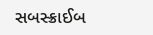સબસ્ક્રાઈબ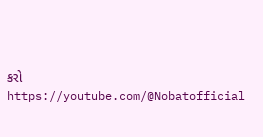કરો
https://youtube.com/@Nobatofficial